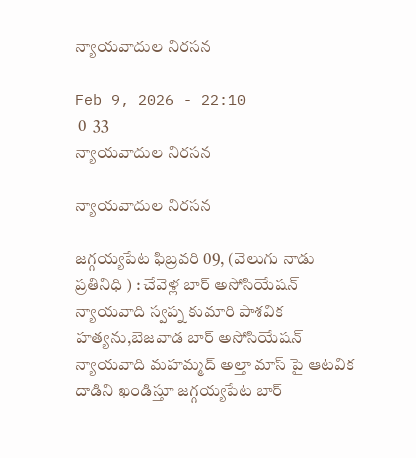న్యాయవాదుల నిరసన

Feb 9, 2026 - 22:10
 0  33
న్యాయవాదుల నిరసన

న్యాయవాదుల నిరసన

జగ్గయ్యపేట ఫిబ్రవరి 09, (వెలుగు నాడు ప్రతినిధి ) : చేవెళ్ల బార్ అసోసియేషన్ న్యాయవాది స్వప్న కుమారి పాశవిక హత్యను,బెజవాడ బార్ అసోసియేషన్ న్యాయవాది మహమ్మద్ అల్తా మాస్ పై ఆటవిక దాడిని ఖండిస్తూ జగ్గయ్యపేట బార్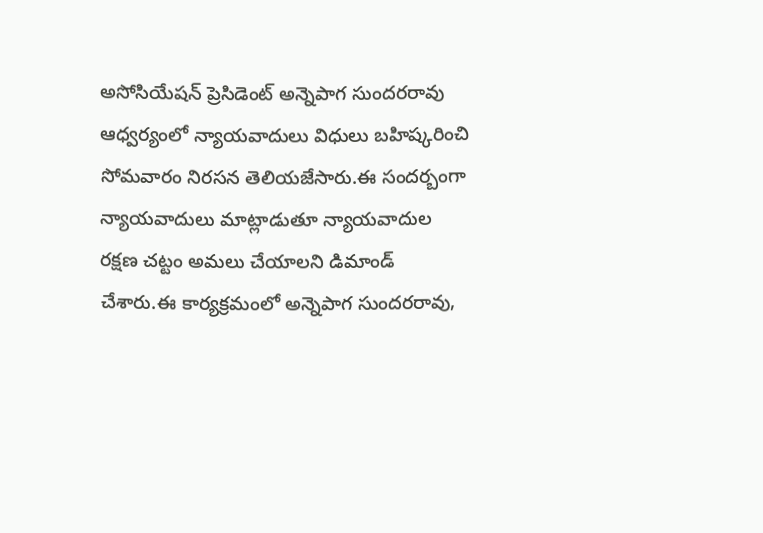అసోసియేషన్ ప్రెసిడెంట్ అన్నెపాగ సుందరరావు ఆధ్వర్యంలో న్యాయవాదులు విధులు బహిష్కరించి సోమవారం నిరసన తెలియజేసారు.ఈ సందర్బంగా న్యాయవాదులు మాట్లాడుతూ న్యాయవాదుల రక్షణ చట్టం అమలు చేయాలని డిమాండ్ చేశారు.ఈ కార్యక్రమంలో అన్నెపాగ సుందరరావు,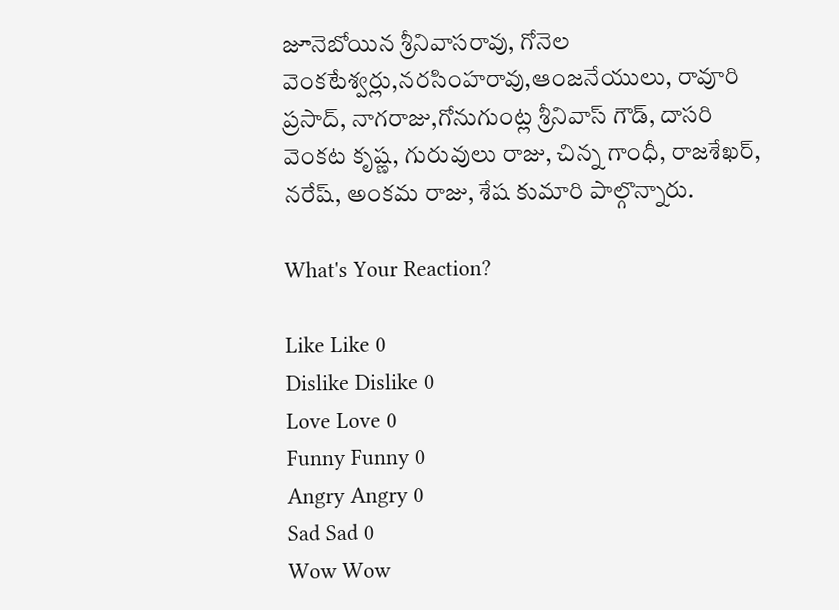జూనెబోయిన శ్రీనివాసరావు, గోనెల వెంకటేశ్వర్లు,నరసింహరావు,ఆంజనేయులు, రావూరి ప్రసాద్, నాగరాజు,గోనుగుంట్ల శ్రీనివాస్ గౌడ్, దాసరి వెంకట కృష్ణ, గురువులు రాజు, చిన్న గాంధీ, రాజశేఖర్, నరేష్, అంకమ రాజు, శేష కుమారి పాల్గొన్నారు.

What's Your Reaction?

Like Like 0
Dislike Dislike 0
Love Love 0
Funny Funny 0
Angry Angry 0
Sad Sad 0
Wow Wow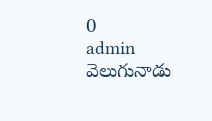0
admin వెలుగునాడు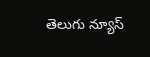తెలుగు న్యూస్